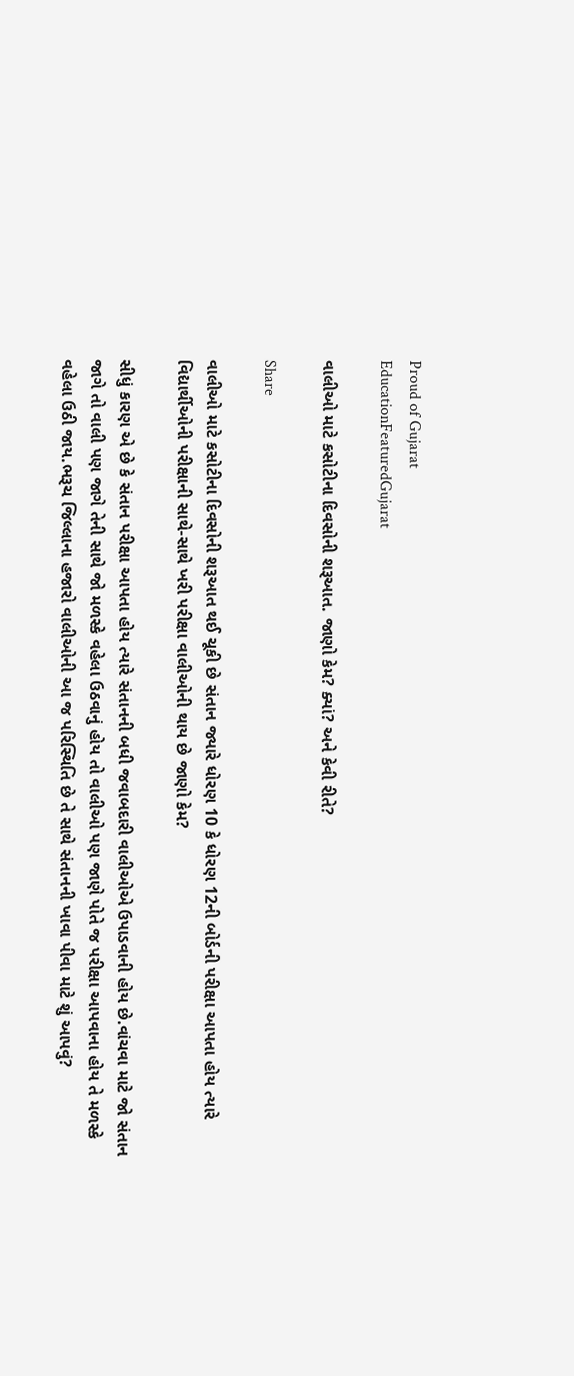Proud of Gujarat
EducationFeaturedGujarat

વાલીઓ માટે કસોટીના દિવસોની શરૂઆત. જાણો કેમ? ક્યાં? અને કેવી રીતે?

Share

વાલીઓ માટે કસોટીના દિવસોની શરૂઆત થઈ ચૂકી છે સંતાન જ્યારે ધોરણ 10 કે ધોરણ 12ની બોર્ડની પરીક્ષા આપતા હોય ત્યારે વિદ્યાર્થીઓની પરીક્ષાની સાથે-સાથે ખરી પરીક્ષા વાલીઓની થાય છે જાણો કેમ?

સીધું કારણ એ છે કે સંતાન પરીક્ષા આપતા હોય ત્યારે સંતાનની બધી જવાબદારી વાલીઓએ ઉપાડવાની હોય છે.વાંચવા માટે જો સંતાન જાગે તો વાલી પણ જાગે તેની સાથે જો મળસ્કે વહેલા ઉઠવાનું હોય તો વાલીઓ પણ જાણે પોતે જ પરીક્ષા આપવાના હોય તે મળસ્કે વહેલા ઉઠી જાય.ભરૂચ જિલ્લાના હજારો વાલીઓની આ જ પરિસ્થિતિ છે તે સાથે સંતાનની ખાવા પીવા માટે શું આપવું?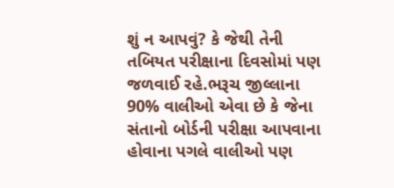શું ન આપવું? કે જેથી તેની તબિયત પરીક્ષાના દિવસોમાં પણ જળવાઈ રહે.ભરૂચ જીલ્લાના 90% વાલીઓ એવા છે કે જેના સંતાનો બોર્ડની પરીક્ષા આપવાના હોવાના પગલે વાલીઓ પણ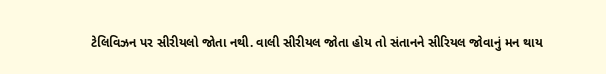ટેલિવિઝન પર સીરીયલો જોતા નથી. વાલી સીરીયલ જોતા હોય તો સંતાનને સીરિયલ જોવાનું મન થાય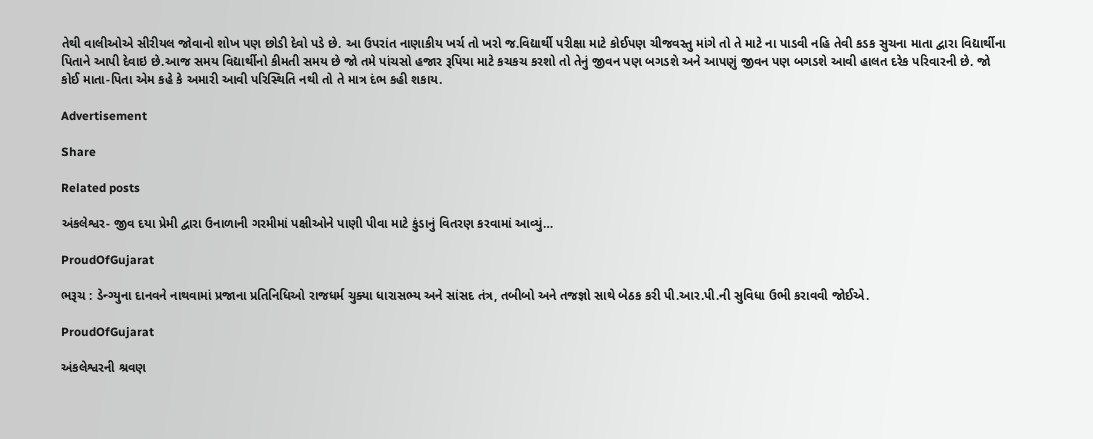તેથી વાલીઓએ સીરીયલ જોવાનો શોખ પણ છોડી દેવો પડે છે. આ ઉપરાંત નાણાકીય ખર્ચ તો ખરો જ.વિદ્યાર્થી પરીક્ષા માટે કોઈપણ ચીજવસ્તુ માંગે તો તે માટે ના પાડવી નહિ તેવી કડક સુચના માતા દ્વારા વિદ્યાર્થીના પિતાને આપી દેવાઇ છે.આજ સમય વિદ્યાર્થીનો કીમતી સમય છે જો તમે પાંચસો હજાર રૂપિયા માટે કચકચ કરશો તો તેનું જીવન પણ બગડશે અને આપણું જીવન પણ બગડશે આવી હાલત દરેક પરિવારની છે. જો કોઈ માતા-પિતા એમ કહે કે અમારી આવી પરિસ્થિતિ નથી તો તે માત્ર દંભ કહી શકાય.

Advertisement

Share

Related posts

અંકલેશ્વર- જીવ દયા પ્રેમી દ્વારા ઉનાળાની ગરમીમાં પક્ષીઓને પાણી પીવા માટે કુંડાનું વિતરણ કરવામાં આવ્યું…

ProudOfGujarat

ભરૂચ : ડેન્ગ્યુના દાનવને નાથવામાં પ્રજાના પ્રતિનિધિઓ રાજધર્મ ચુક્યા ધારાસભ્ય અને સાંસદ તંત્ર, તબીબો અને તજજ્ઞો સાથે બેઠક કરી પી.આર.પી.ની સુવિધા ઉભી કરાવવી જોઈએ.

ProudOfGujarat

અંકલેશ્વરની શ્રવણ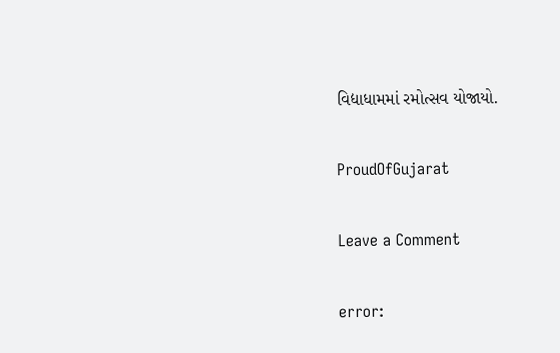વિદ્યાધામમાં રમોત્સવ યોજાયો.

ProudOfGujarat

Leave a Comment

error: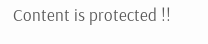Content is protected !!